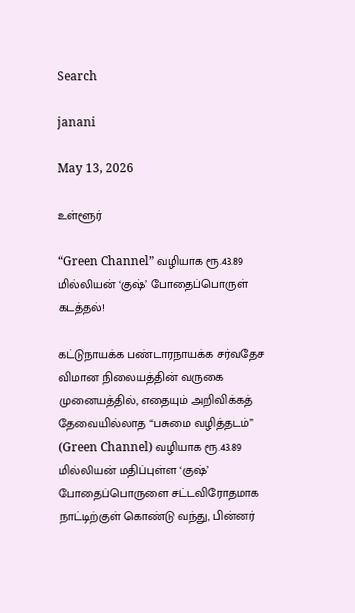Search

janani

May 13, 2026

உள்ளூர்

“Green Channel” வழியாக ரூ.43.89 மில்லியன் ‘குஷ்’ போதைப்பொருள் கடத்தல்!

கட்டுநாயக்க பண்டாரநாயக்க சர்வதேச விமான நிலையத்தின் வருகை முனையத்தில், எதையும் அறிவிக்கத் தேவையில்லாத “பசுமை வழித்தடம்” (Green Channel) வழியாக ரூ.43.89 மில்லியன் மதிப்புள்ள ‘குஷ்’ போதைப்பொருளை சட்டவிரோதமாக நாட்டிற்குள் கொண்டு வந்து, பின்னர்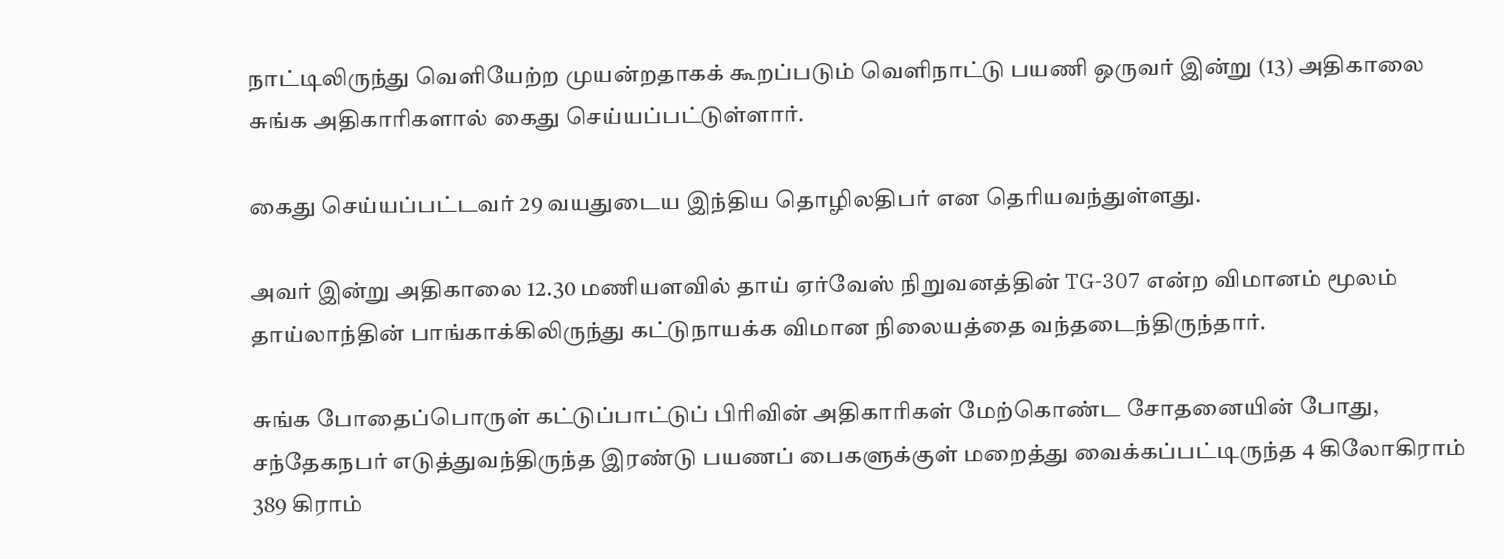நாட்டிலிருந்து வெளியேற்ற முயன்றதாகக் கூறப்படும் வெளிநாட்டு பயணி ஒருவர் இன்று (13) அதிகாலை சுங்க அதிகாரிகளால் கைது செய்யப்பட்டுள்ளார்.

கைது செய்யப்பட்டவர் 29 வயதுடைய இந்திய தொழிலதிபர் என தெரியவந்துள்ளது.

அவர் இன்று அதிகாலை 12.30 மணியளவில் தாய் ஏர்வேஸ் நிறுவனத்தின் TG-307 என்ற விமானம் மூலம் தாய்லாந்தின் பாங்காக்கிலிருந்து கட்டுநாயக்க விமான நிலையத்தை வந்தடைந்திருந்தார்.

சுங்க போதைப்பொருள் கட்டுப்பாட்டுப் பிரிவின் அதிகாரிகள் மேற்கொண்ட சோதனையின் போது, சந்தேகநபர் எடுத்துவந்திருந்த இரண்டு பயணப் பைகளுக்குள் மறைத்து வைக்கப்பட்டிருந்த 4 கிலோகிராம் 389 கிராம்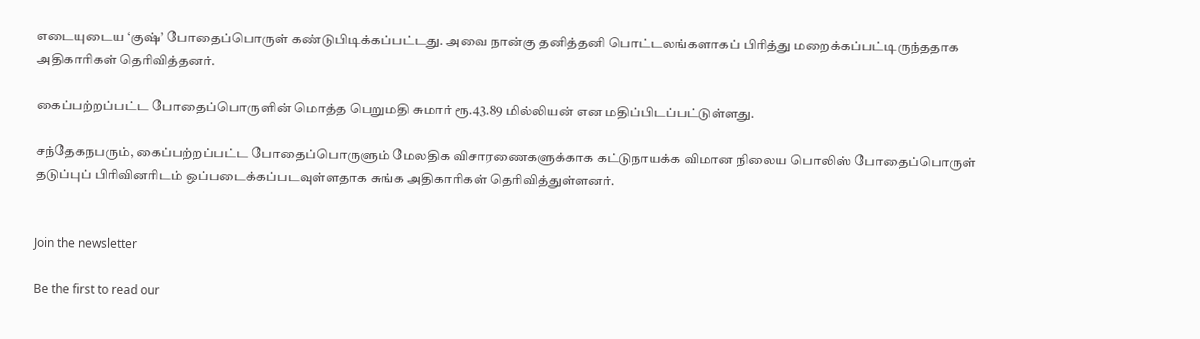எடையுடைய ‘குஷ்’ போதைப்பொருள் கண்டுபிடிக்கப்பட்டது. அவை நான்கு தனித்தனி பொட்டலங்களாகப் பிரித்து மறைக்கப்பட்டிருந்ததாக அதிகாரிகள் தெரிவித்தனர்.

கைப்பற்றப்பட்ட போதைப்பொருளின் மொத்த பெறுமதி சுமார் ரூ.43.89 மில்லியன் என மதிப்பிடப்பட்டுள்ளது.

சந்தேகநபரும், கைப்பற்றப்பட்ட போதைப்பொருளும் மேலதிக விசாரணைகளுக்காக கட்டுநாயக்க விமான நிலைய பொலிஸ் போதைப்பொருள் தடுப்புப் பிரிவினரிடம் ஒப்படைக்கப்படவுள்ளதாக சுங்க அதிகாரிகள் தெரிவித்துள்ளனர்.


Join the newsletter

Be the first to read our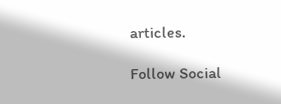articles.

Follow Social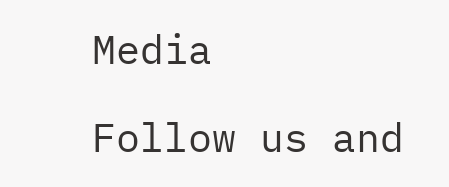Media

Follow us and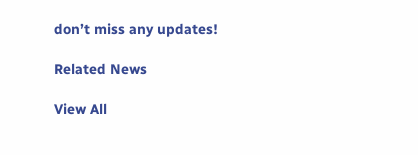don’t miss any updates!

Related News

View All